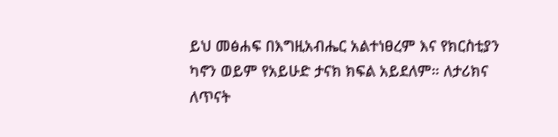ይህ መፅሐፍ በእግዚአብሔር አልተነፀረም እና የክርስቲያን ካኖን ወይም የአይሁድ ታናክ ክፍል አይደለም። ለታሪክና ለጥናት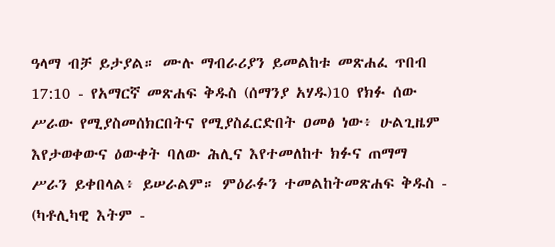ዓላማ ብቻ ይታያል። ሙሉ ማብራሪያን ይመልከቱ መጽሐፈ ጥበብ 17:10 - የአማርኛ መጽሐፍ ቅዱስ (ሰማንያ አሃዱ)10 የክፉ ሰው ሥራው የሚያስመሰክርበትና የሚያስፈርድበት ዐመፅ ነው፥ ሁልጊዜም እየታወቀውና ዕውቀት ባለው ሕሊና እየተመለከተ ክፉና ጠማማ ሥራን ይቀበላል፥ ይሠራልም። ምዕራፉን ተመልከትመጽሐፍ ቅዱስ - (ካቶሊካዊ እትም -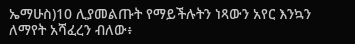ኤማሁስ)10 ሊያመልጡት የማይችሉትን ነጻውን አየር እንኳን ለማየት አሻፈረን ብለው፥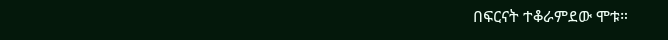በፍርናት ተቆራምደው ሞቱ።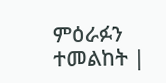ምዕራፉን ተመልከት |